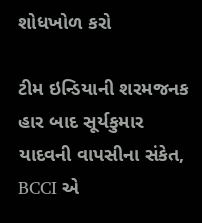શોધખોળ કરો

ટીમ ઇન્ડિયાની શરમજનક હાર બાદ સૂર્યકુમાર યાદવની વાપસીના સંકેત, BCCI એ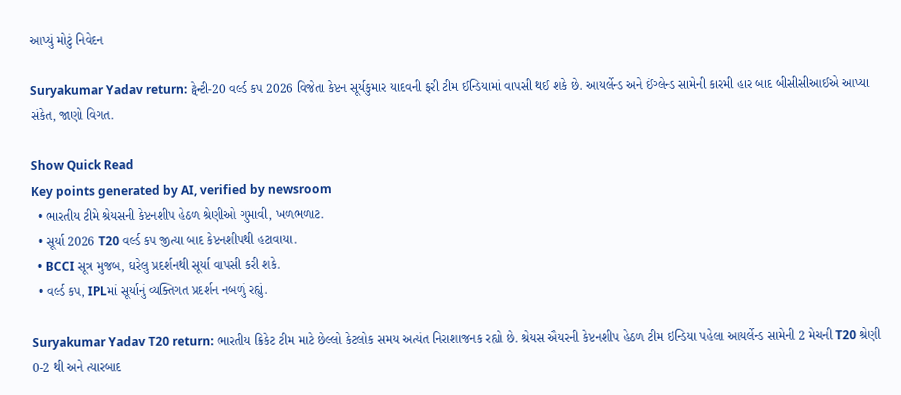આપ્યું મોટું નિવેદન

Suryakumar Yadav return: ટ્વેન્ટી-20 વર્લ્ડ કપ 2026 વિજેતા કેપ્ટન સૂર્યકુમાર યાદવની ફરી ટીમ ઈન્ડિયામાં વાપસી થઈ શકે છે. આયર્લેન્ડ અને ઈંગ્લેન્ડ સામેની કારમી હાર બાદ બીસીસીઆઈએ આપ્યા સંકેત, જાણો વિગત.

Show Quick Read
Key points generated by AI, verified by newsroom
  • ભારતીય ટીમે શ્રેયસની કેપ્ટનશીપ હેઠળ શ્રેણીઓ ગુમાવી, ખળભળાટ.
  • સૂર્યા 2026 T20 વર્લ્ડ કપ જીત્યા બાદ કેપ્ટનશીપથી હટાવાયા.
  • BCCI સૂત્ર મુજબ, ઘરેલુ પ્રદર્શનથી સૂર્યા વાપસી કરી શકે.
  • વર્લ્ડ કપ, IPLમાં સૂર્યાનું વ્યક્તિગત પ્રદર્શન નબળું રહ્યું.

Suryakumar Yadav T20 return: ભારતીય ક્રિકેટ ટીમ માટે છેલ્લો કેટલોક સમય અત્યંત નિરાશાજનક રહ્યો છે. શ્રેયસ ઐયરની કેપ્ટનશીપ હેઠળ ટીમ ઇન્ડિયા પહેલા આયર્લેન્ડ સામેની 2 મેચની T20 શ્રેણી 0-2 થી અને ત્યારબાદ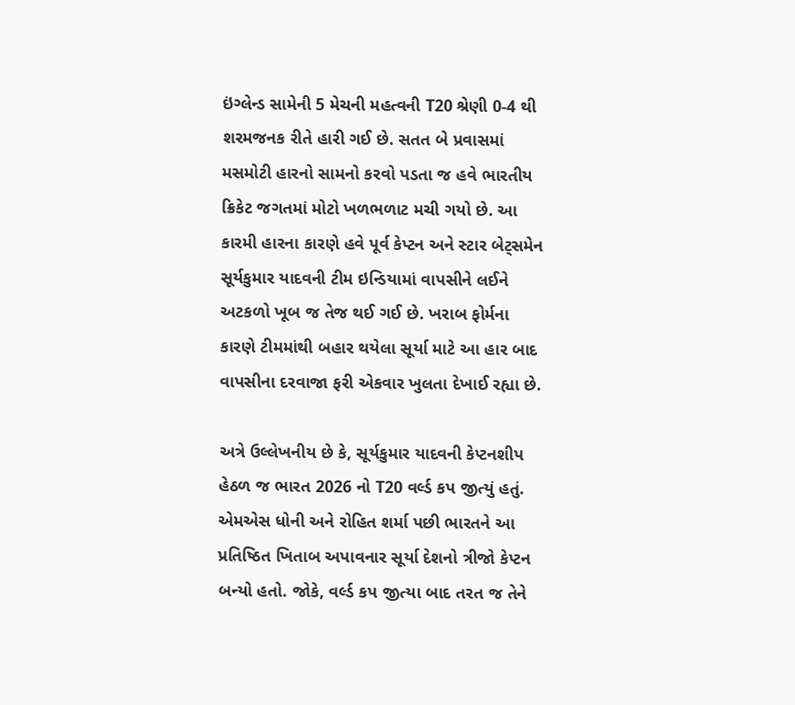ઇંગ્લેન્ડ સામેની 5 મેચની મહત્વની T20 શ્રેણી 0-4 થી શરમજનક રીતે હારી ગઈ છે. સતત બે પ્રવાસમાં મસમોટી હારનો સામનો કરવો પડતા જ હવે ભારતીય ક્રિકેટ જગતમાં મોટો ખળભળાટ મચી ગયો છે. આ કારમી હારના કારણે હવે પૂર્વ કેપ્ટન અને સ્ટાર બેટ્સમેન સૂર્યકુમાર યાદવની ટીમ ઇન્ડિયામાં વાપસીને લઈને અટકળો ખૂબ જ તેજ થઈ ગઈ છે. ખરાબ ફોર્મના કારણે ટીમમાંથી બહાર થયેલા સૂર્યા માટે આ હાર બાદ વાપસીના દરવાજા ફરી એકવાર ખુલતા દેખાઈ રહ્યા છે.

અત્રે ઉલ્લેખનીય છે કે, સૂર્યકુમાર યાદવની કેપ્ટનશીપ હેઠળ જ ભારત 2026 નો T20 વર્લ્ડ કપ જીત્યું હતું. એમએસ ધોની અને રોહિત શર્મા પછી ભારતને આ પ્રતિષ્ઠિત ખિતાબ અપાવનાર સૂર્યા દેશનો ત્રીજો કેપ્ટન બન્યો હતો. જોકે, વર્લ્ડ કપ જીત્યા બાદ તરત જ તેને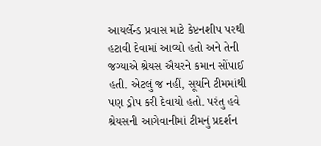આયર્લેન્ડ પ્રવાસ માટે કેપ્ટનશીપ પરથી હટાવી દેવામાં આવ્યો હતો અને તેની જગ્યાએ શ્રેયસ ઐયરને કમાન સોંપાઈ હતી. એટલું જ નહીં, સૂર્યાને ટીમમાંથી પણ ડ્રોપ કરી દેવાયો હતો. પરંતુ હવે શ્રેયસની આગેવાનીમાં ટીમનું પ્રદર્શન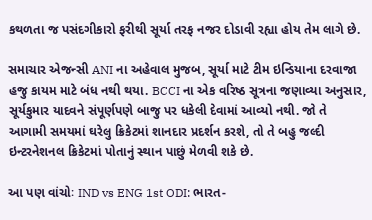કથળતા જ પસંદગીકારો ફરીથી સૂર્યા તરફ નજર દોડાવી રહ્યા હોય તેમ લાગે છે.

સમાચાર એજન્સી ANI ના અહેવાલ મુજબ, સૂર્યા માટે ટીમ ઇન્ડિયાના દરવાજા હજુ કાયમ માટે બંધ નથી થયા. BCCI ના એક વરિષ્ઠ સૂત્રના જણાવ્યા અનુસાર, સૂર્યકુમાર યાદવને સંપૂર્ણપણે બાજુ પર ધકેલી દેવામાં આવ્યો નથી. જો તે આગામી સમયમાં ઘરેલુ ક્રિકેટમાં શાનદાર પ્રદર્શન કરશે, તો તે બહુ જલ્દી ઇન્ટરનેશનલ ક્રિકેટમાં પોતાનું સ્થાન પાછું મેળવી શકે છે.

આ પણ વાંચોઃ IND vs ENG 1st ODI: ભારત-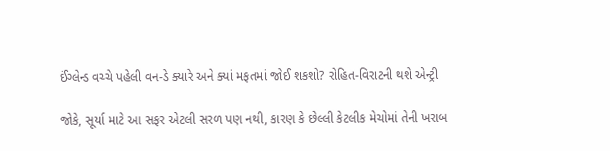ઈંગ્લેન્ડ વચ્ચે પહેલી વન-ડે ક્યારે અને ક્યાં મફતમાં જોઈ શકશો? રોહિત-વિરાટની થશે એન્ટ્રી

જોકે, સૂર્યા માટે આ સફર એટલી સરળ પણ નથી, કારણ કે છેલ્લી કેટલીક મેચોમાં તેની ખરાબ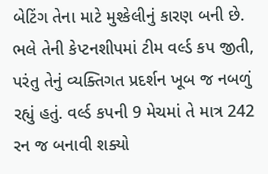બેટિંગ તેના માટે મુશ્કેલીનું કારણ બની છે. ભલે તેની કેપ્ટનશીપમાં ટીમ વર્લ્ડ કપ જીતી, પરંતુ તેનું વ્યક્તિગત પ્રદર્શન ખૂબ જ નબળું રહ્યું હતું. વર્લ્ડ કપની 9 મેચમાં તે માત્ર 242 રન જ બનાવી શક્યો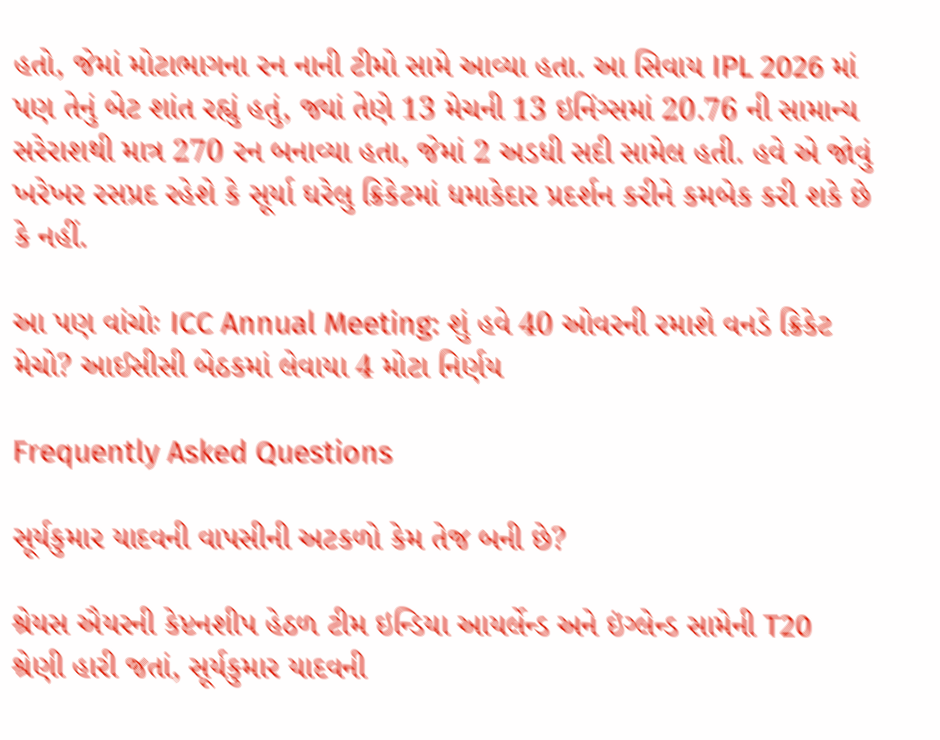હતો, જેમાં મોટાભાગના રન નાની ટીમો સામે આવ્યા હતા. આ સિવાય IPL 2026 માં પણ તેનું બેટ શાંત રહ્યું હતું, જ્યાં તેણે 13 મેચની 13 ઇનિંગ્સમાં 20.76 ની સામાન્ય સરેરાશથી માત્ર 270 રન બનાવ્યા હતા, જેમાં 2 અડધી સદી સામેલ હતી. હવે એ જોવું ખરેખર રસપ્રદ રહેશે કે સૂર્યા ઘરેલુ ક્રિકેટમાં ધમાકેદાર પ્રદર્શન કરીને કમબેક કરી શકે છે કે નહીં.

આ પણ વાંચોઃ ICC Annual Meeting: શું હવે 40 ઓવરની રમાશે વનડે ક્રિકેટ મેચો? આઈસીસી બેઠકમાં લેવાયા 4 મોટા નિર્ણય

Frequently Asked Questions

સૂર્યકુમાર યાદવની વાપસીની અટકળો કેમ તેજ બની છે?

શ્રેયસ ઐયરની કેપ્ટનશીપ હેઠળ ટીમ ઇન્ડિયા આયર્લેન્ડ અને ઇંગ્લેન્ડ સામેની T20 શ્રેણી હારી જતાં, સૂર્યકુમાર યાદવની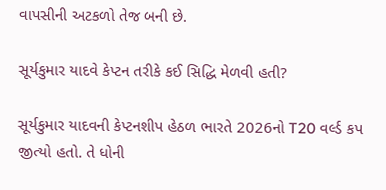વાપસીની અટકળો તેજ બની છે.

સૂર્યકુમાર યાદવે કેપ્ટન તરીકે કઈ સિદ્ધિ મેળવી હતી?

સૂર્યકુમાર યાદવની કેપ્ટનશીપ હેઠળ ભારતે 2026નો T20 વર્લ્ડ કપ જીત્યો હતો. તે ધોની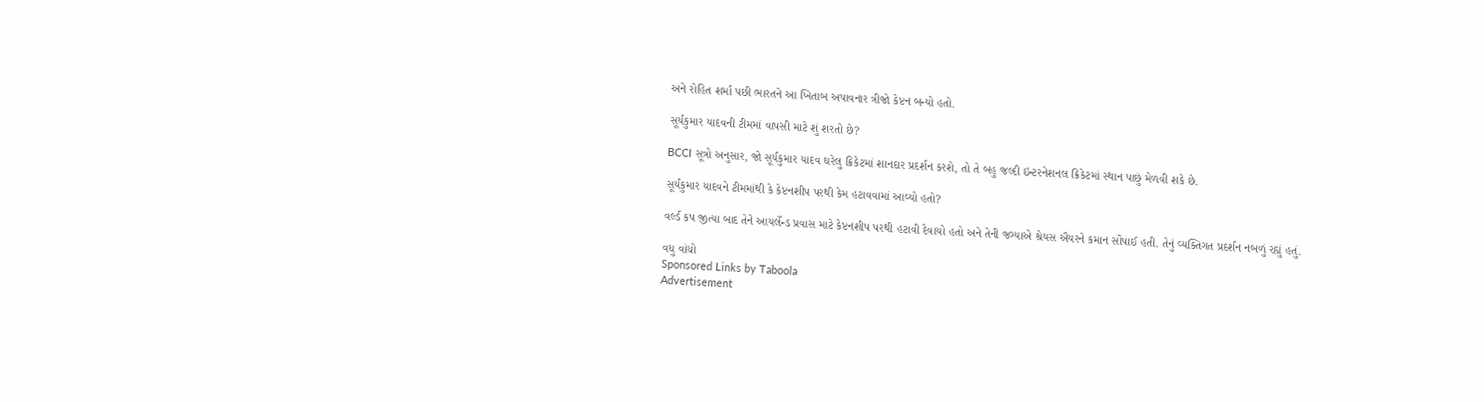અને રોહિત શર્મા પછી ભારતને આ ખિતાબ અપાવનાર ત્રીજો કેપ્ટન બન્યો હતો.

સૂર્યકુમાર યાદવની ટીમમાં વાપસી માટે શું શરતો છે?

BCCI સૂત્રો અનુસાર, જો સૂર્યકુમાર યાદવ ઘરેલુ ક્રિકેટમાં શાનદાર પ્રદર્શન કરશે, તો તે બહુ જલ્દી ઇન્ટરનેશનલ ક્રિકેટમાં સ્થાન પાછું મેળવી શકે છે.

સૂર્યકુમાર યાદવને ટીમમાંથી કે કેપ્ટનશીપ પરથી કેમ હટાવવામાં આવ્યો હતો?

વર્લ્ડ કપ જીત્યા બાદ તેને આયર્લેન્ડ પ્રવાસ માટે કેપ્ટનશીપ પરથી હટાવી દેવાયો હતો અને તેની જગ્યાએ શ્રેયસ ઐયરને કમાન સોંપાઈ હતી. તેનું વ્યક્તિગત પ્રદર્શન નબળું રહ્યું હતું.

વધુ વાંચો
Sponsored Links by Taboola
Advertisement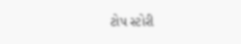ટોપ સ્ટોરી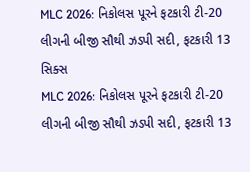MLC 2026: નિકોલસ પૂરને ફટકારી ટી-20 લીગની બીજી સૌથી ઝડપી સદી, ફટકારી 13 સિક્સ
MLC 2026: નિકોલસ પૂરને ફટકારી ટી-20 લીગની બીજી સૌથી ઝડપી સદી, ફટકારી 13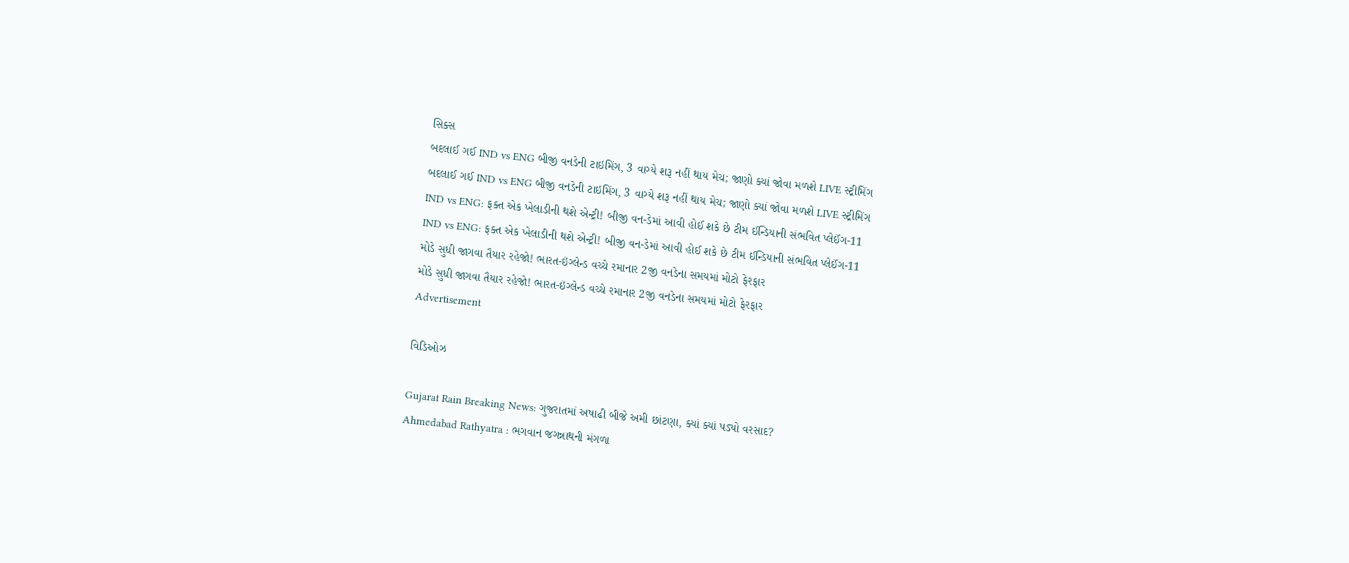સિક્સ
બદલાઈ ગઈ IND vs ENG બીજી વનડેની ટાઇમિંગ, 3 વાગ્યે શરૂ નહીં થાય મેચ; જાણો ક્યાં જોવા મળશે LIVE સ્ટ્રીમિંગ
બદલાઈ ગઈ IND vs ENG બીજી વનડેની ટાઇમિંગ, 3 વાગ્યે શરૂ નહીં થાય મેચ; જાણો ક્યાં જોવા મળશે LIVE સ્ટ્રીમિંગ
IND vs ENG: ફક્ત એક ખેલાડીની થશે એન્ટ્રી! બીજી વન-ડેમાં આવી હોઈ શકે છે ટીમ ઈન્ડિયાની સંભવિત પ્લેઈંગ-11
IND vs ENG: ફક્ત એક ખેલાડીની થશે એન્ટ્રી! બીજી વન-ડેમાં આવી હોઈ શકે છે ટીમ ઈન્ડિયાની સંભવિત પ્લેઈંગ-11
મોડે સુધી જાગવા તૈયાર રહેજો! ભારત-ઇંગ્લેન્ડ વચ્ચે રમાનાર 2જી વનડેના સમયમાં મોટો ફેરફાર
મોડે સુધી જાગવા તૈયાર રહેજો! ભારત-ઇંગ્લેન્ડ વચ્ચે રમાનાર 2જી વનડેના સમયમાં મોટો ફેરફાર
Advertisement

વિડિઓઝ

Gujarat Rain Breaking News: ગુજરાતમાં અષાઢી બીજે અમી છાંટણા, ક્યાં ક્યાં પડ્યો વરસાદ?
Ahmedabad Rathyatra : ભગવાન જગન્નાથની મંગળા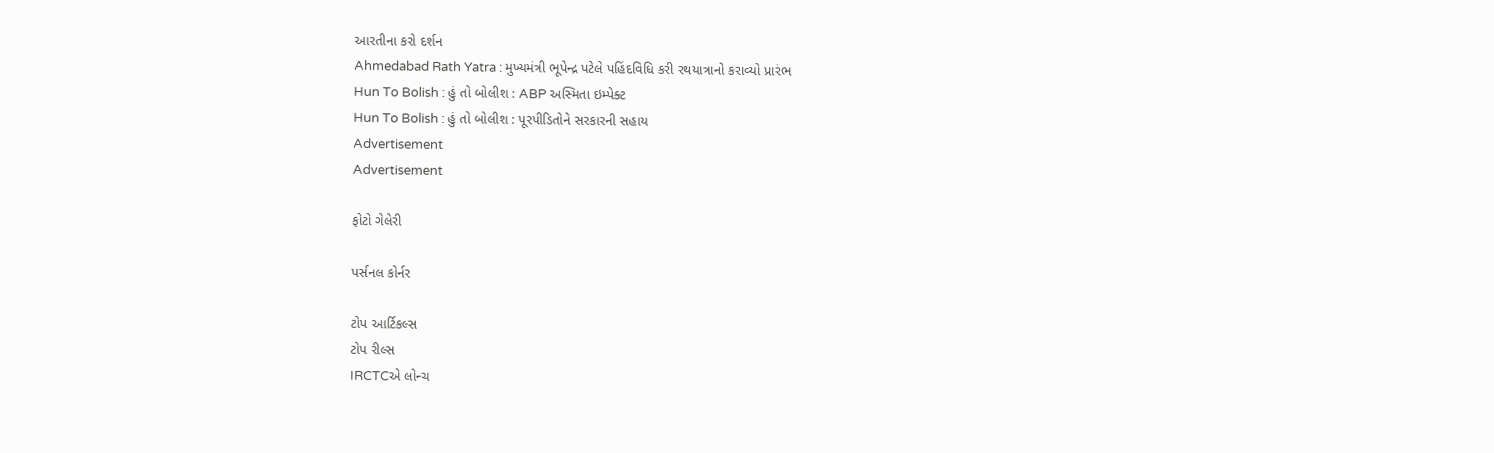આરતીના કરો દર્શન
Ahmedabad Rath Yatra : મુખ્યમંત્રી ભૂપેન્દ્ર પટેલે પહિંદવિધિ કરી રથયાત્રાનો કરાવ્યો પ્રારંભ
Hun To Bolish : હું તો બોલીશ : ABP અસ્મિતા ઇમ્પેક્ટ
Hun To Bolish : હું તો બોલીશ : પૂરપીડિતોને સરકારની સહાય
Advertisement
Advertisement

ફોટો ગેલેરી

પર્સનલ કોર્નર

ટોપ આર્ટિકલ્સ
ટોપ રીલ્સ
IRCTCએ લોન્ચ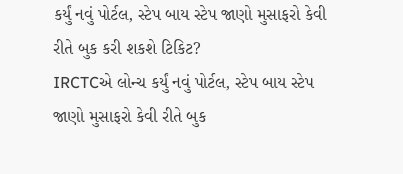કર્યું નવું પોર્ટલ, સ્ટેપ બાય સ્ટેપ જાણો મુસાફરો કેવી રીતે બુક કરી શકશે ટિકિટ?
IRCTCએ લોન્ચ કર્યું નવું પોર્ટલ, સ્ટેપ બાય સ્ટેપ જાણો મુસાફરો કેવી રીતે બુક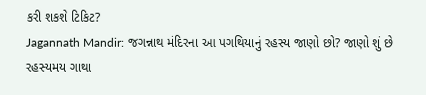કરી શકશે ટિકિટ?
Jagannath Mandir: જગન્નાથ મંદિરના આ પગથિયાનું રહસ્ય જાણો છો? જાણો શું છે રહસ્યમય ગાથા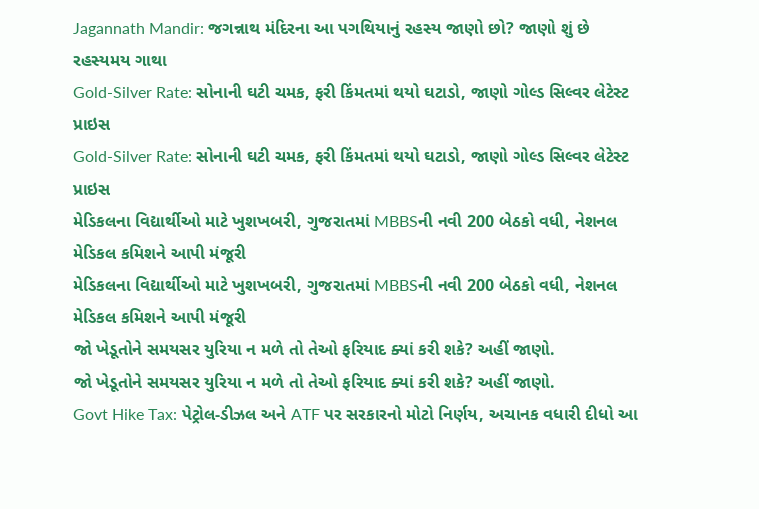Jagannath Mandir: જગન્નાથ મંદિરના આ પગથિયાનું રહસ્ય જાણો છો? જાણો શું છે રહસ્યમય ગાથા
Gold-Silver Rate: સોનાની ઘટી ચમક, ફરી કિંમતમાં થયો ઘટાડો, જાણો ગોલ્ડ સિલ્વર લેટેસ્ટ પ્રાઇસ
Gold-Silver Rate: સોનાની ઘટી ચમક, ફરી કિંમતમાં થયો ઘટાડો, જાણો ગોલ્ડ સિલ્વર લેટેસ્ટ પ્રાઇસ
મેડિકલના વિદ્યાર્થીઓ માટે ખુશખબરી, ગુજરાતમાં MBBSની નવી 200 બેઠકો વધી, નેશનલ મેડિકલ કમિશને આપી મંજૂરી
મેડિકલના વિદ્યાર્થીઓ માટે ખુશખબરી, ગુજરાતમાં MBBSની નવી 200 બેઠકો વધી, નેશનલ મેડિકલ કમિશને આપી મંજૂરી
જો ખેડૂતોને સમયસર યુરિયા ન મળે તો તેઓ ફરિયાદ ક્યાં કરી શકે? અહીં જાણો.
જો ખેડૂતોને સમયસર યુરિયા ન મળે તો તેઓ ફરિયાદ ક્યાં કરી શકે? અહીં જાણો.
Govt Hike Tax: પેટ્રોલ-ડીઝલ અને ATF પર સરકારનો મોટો નિર્ણય, અચાનક વધારી દીધો આ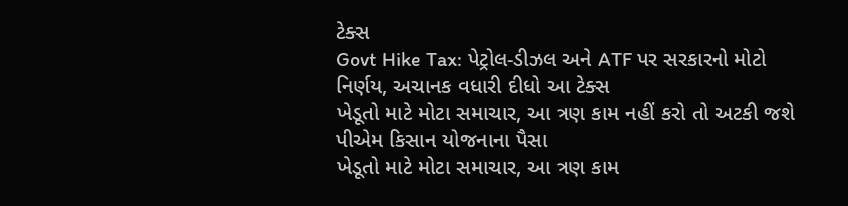ટેક્સ
Govt Hike Tax: પેટ્રોલ-ડીઝલ અને ATF પર સરકારનો મોટો નિર્ણય, અચાનક વધારી દીધો આ ટેક્સ
ખેડૂતો માટે મોટા સમાચાર, આ ત્રણ કામ નહીં કરો તો અટકી જશે પીએમ કિસાન યોજનાના પૈસા
ખેડૂતો માટે મોટા સમાચાર, આ ત્રણ કામ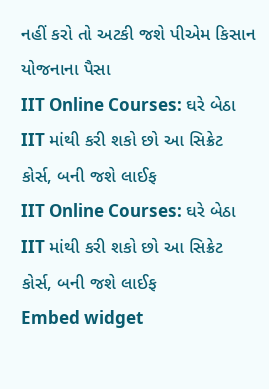નહીં કરો તો અટકી જશે પીએમ કિસાન યોજનાના પૈસા
IIT Online Courses: ઘરે બેઠા IIT માંથી કરી શકો છો આ સિક્રેટ કોર્સ, બની જશે લાઈફ
IIT Online Courses: ઘરે બેઠા IIT માંથી કરી શકો છો આ સિક્રેટ કોર્સ, બની જશે લાઈફ
Embed widget